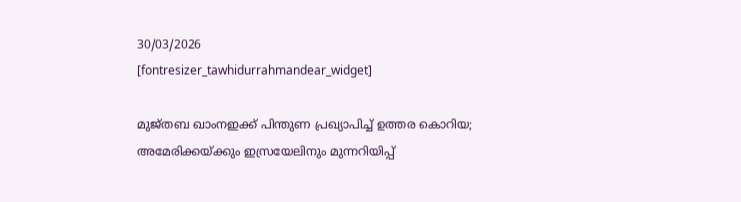30/03/2026
[fontresizer_tawhidurrahmandear_widget]

മുജ്തബ ഖാംനഇക്ക് പിന്തുണ പ്രഖ്യാപിച്ച് ഉത്തര കൊറിയ; അമേരിക്കയ്ക്കും ഇസ്രയേലിനും മുന്നറിയിപ്പ്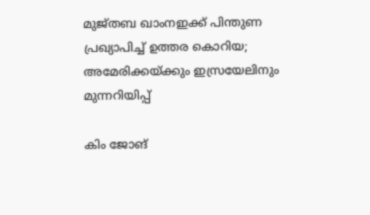മുജ്തബ ഖാംനഇക്ക് പിന്തുണ പ്രഖ്യാപിച്ച് ഉത്തര കൊറിയ; അമേരിക്കയ്ക്കും ഇസ്രയേലിനും മുന്നറിയിപ്പ്

കിം ജോങ്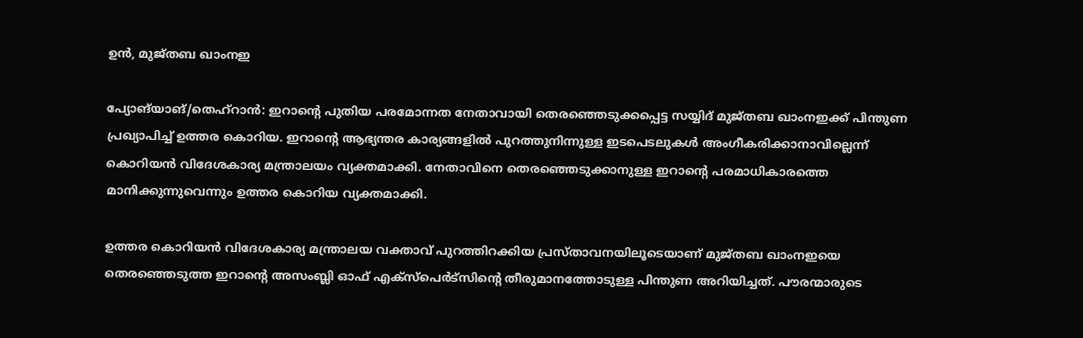ഉന്‍, മുജ്തബ ഖാംനഇ

പ്യോങ്‌യാങ്/തെഹ്റാൻ: ഇറാന്റെ പുതിയ പരമോന്നത നേതാവായി തെരഞ്ഞെടുക്കപ്പെട്ട സയ്യിദ് മുജ്തബ ഖാംനഇക്ക് പിന്തുണ പ്രഖ്യാപിച്ച് ഉത്തര കൊറിയ. ഇറാന്റെ ആഭ്യന്തര കാര്യങ്ങളിൽ പുറത്തുനിന്നുള്ള ഇടപെടലുകൾ അംഗീകരിക്കാനാവില്ലെന്ന് കൊറിയൻ വിദേശകാര്യ മന്ത്രാലയം വ്യക്തമാക്കി. നേതാവിനെ തെരഞ്ഞെടുക്കാനുള്ള ഇറാന്റെ പരമാധികാരത്തെ മാനിക്കുന്നുവെന്നും ഉത്തര കൊറിയ വ്യക്തമാക്കി.

ഉത്തര കൊറിയൻ വിദേശകാര്യ മന്ത്രാലയ വക്താവ് പുറത്തിറക്കിയ പ്രസ്താവനയിലൂടെയാണ് മുജ്തബ ഖാംനഇയെ തെരഞ്ഞെടുത്ത ഇറാന്റെ അസംബ്ലി ഓഫ് എക്‌സ്‌പെർട്സിന്റെ തീരുമാനത്തോടുള്ള പിന്തുണ അറിയിച്ചത്. പൗരന്മാരുടെ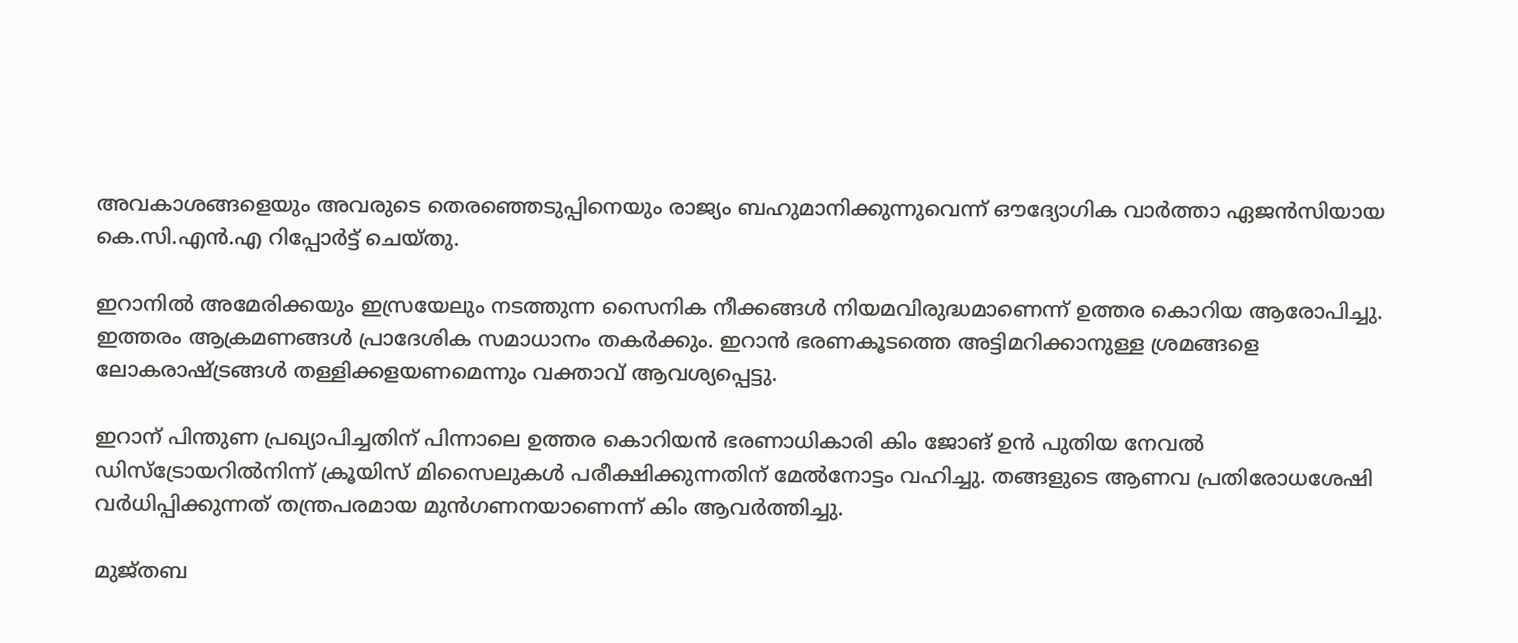അവകാശങ്ങളെയും അവരുടെ തെരഞ്ഞെടുപ്പിനെയും രാജ്യം ബഹുമാനിക്കുന്നുവെന്ന് ഔദ്യോഗിക വാർത്താ ഏജൻസിയായ കെ.സി.എൻ.എ റിപ്പോർട്ട് ചെയ്തു.

ഇറാനിൽ അമേരിക്കയും ഇസ്രയേലും നടത്തുന്ന സൈനിക നീക്കങ്ങൾ നിയമവിരുദ്ധമാണെന്ന് ഉത്തര കൊറിയ ആരോപിച്ചു. ഇത്തരം ആക്രമണങ്ങൾ പ്രാദേശിക സമാധാനം തകർക്കും. ഇറാൻ ഭരണകൂടത്തെ അട്ടിമറിക്കാനുള്ള ശ്രമങ്ങളെ ലോകരാഷ്ട്രങ്ങൾ തള്ളിക്കളയണമെന്നും വക്താവ് ആവശ്യപ്പെട്ടു.

ഇറാന് പിന്തുണ പ്രഖ്യാപിച്ചതിന് പിന്നാലെ ഉത്തര കൊറിയൻ ഭരണാധികാരി കിം ജോങ് ഉൻ പുതിയ നേവൽ ഡിസ്‌ട്രോയറിൽനിന്ന് ക്രൂയിസ് മിസൈലുകൾ പരീക്ഷിക്കുന്നതിന് മേൽനോട്ടം വഹിച്ചു. തങ്ങളുടെ ആണവ പ്രതിരോധശേഷി വർധിപ്പിക്കുന്നത് തന്ത്രപരമായ മുൻഗണനയാണെന്ന് കിം ആവർത്തിച്ചു.

മുജ്തബ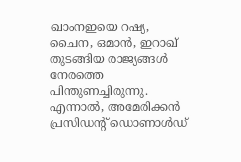ഖാംനഇയെ റഷ്യ, ചൈന, ഒമാൻ, ഇറാഖ് തുടങ്ങിയ രാജ്യങ്ങൾ നേരത്തെ പിന്തുണച്ചിരുന്നു. എന്നാൽ, അമേരിക്കൻ പ്രസിഡന്റ് ഡൊണാൾഡ്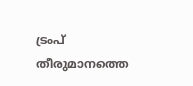ട്രംപ് തീരുമാനത്തെ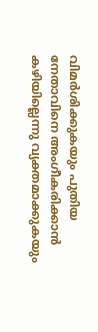വിമർശിക്കുകയും പുതിയ നേതാവിനെ അംഗീകരിക്കാൻ കഴിയില്ലെന്നു വ്യക്തമാക്കുകയും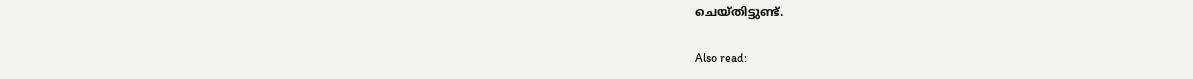ചെയ്തിട്ടുണ്ട്.

Also read: